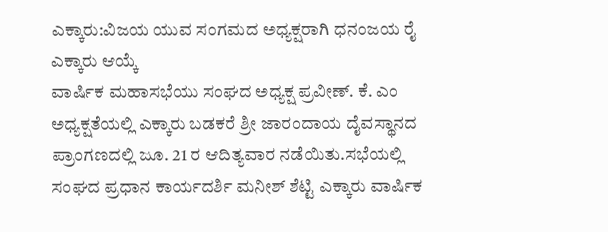ಎಕ್ಕಾರು:ವಿಜಯ ಯುವ ಸಂಗಮದ ಅಧ್ಯಕ್ಷರಾಗಿ ಧನಂಜಯ ರೈ ಎಕ್ಕಾರು ಆಯ್ಕೆ
ವಾರ್ಷಿಕ ಮಹಾಸಭೆಯು ಸಂಘದ ಅಧ್ಯಕ್ಷ ಪ್ರವೀಣ್. ಕೆ. ಎಂ ಅಧ್ಯಕ್ಷತೆಯಲ್ಲಿ ಎಕ್ಕಾರು ಬಡಕರೆ ಶ್ರೀ ಜಾರಂದಾಯ ದೈವಸ್ಥಾನದ ಪ್ರಾಂಗಣದಲ್ಲಿ ಜೂ. 21 ರ ಆದಿತ್ಯವಾರ ನಡೆಯಿತು.ಸಭೆಯಲ್ಲಿ ಸಂಘದ ಪ್ರಧಾನ ಕಾರ್ಯದರ್ಶಿ ಮನೀಶ್ ಶೆಟ್ಟಿ ಎಕ್ಕಾರು ವಾರ್ಷಿಕ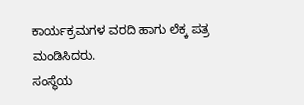ಕಾರ್ಯಕ್ರಮಗಳ ವರದಿ ಹಾಗು ಲೆಕ್ಕ ಪತ್ರ ಮಂಡಿಸಿದರು.
ಸಂಸ್ಥೆಯ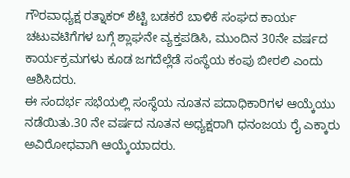ಗೌರವಾಧ್ಯಕ್ಷ ರತ್ನಾಕರ್ ಶೆಟ್ಟಿ ಬಡಕರೆ ಬಾಳಿಕೆ ಸಂಘದ ಕಾರ್ಯ ಚಟುವಟಿಗೆಗಳ ಬಗ್ಗೆ ಶ್ಲಾಘನೇ ವ್ಯಕ್ತಪಡಿಸಿ, ಮುಂದಿನ 30ನೇ ವರ್ಷದ ಕಾರ್ಯಕ್ರಮಗಳು ಕೂಡ ಜಗದೆಲ್ಲೆಡೆ ಸಂಸ್ಥೆಯ ಕಂಪು ಬೀರಲಿ ಎಂದು ಆಶಿಸಿದರು.
ಈ ಸಂದರ್ಭ ಸಭೆಯಲ್ಲಿ ಸಂಸ್ಥೆಯ ನೂತನ ಪದಾಧಿಕಾರಿಗಳ ಆಯ್ಕೆಯು ನಡೆಯಿತು.30 ನೇ ವರ್ಷದ ನೂತನ ಅಧ್ಯಕ್ಷರಾಗಿ ಧನಂಜಯ ರೈ ಎಕ್ಕಾರು ಅವಿರೋಧವಾಗಿ ಆಯ್ಕೆಯಾದರು.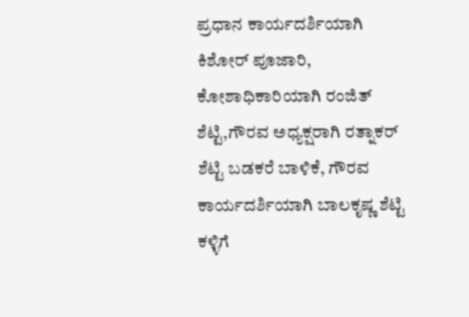ಪ್ರಧಾನ ಕಾರ್ಯದರ್ಶಿಯಾಗಿ ಕಿಶೋರ್ ಪೂಜಾರಿ, ಕೋಶಾಧಿಕಾರಿಯಾಗಿ ರಂಜಿತ್ ಶೆಟ್ಟಿ,ಗೌರವ ಅಧ್ಯಕ್ಷರಾಗಿ ರತ್ನಾಕರ್ ಶೆಟ್ಟಿ ಬಡಕರೆ ಬಾಳಿಕೆ, ಗೌರವ ಕಾರ್ಯದರ್ಶಿಯಾಗಿ ಬಾಲಕೃಷ್ಣ ಶೆಟ್ಟಿ ಕಳ್ಳಿಗೆ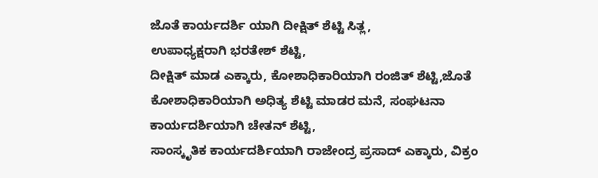ಜೊತೆ ಕಾರ್ಯದರ್ಶಿ ಯಾಗಿ ದೀಕ್ಷಿತ್ ಶೆಟ್ಟಿ ಸಿತ್ಲ,
ಉಪಾಧ್ಯಕ್ಷರಾಗಿ ಭರತೇಶ್ ಶೆಟ್ಟಿ,
ದೀಕ್ಷಿತ್ ಮಾಡ ಎಕ್ಕಾರು, ಕೋಶಾಧಿಕಾರಿಯಾಗಿ ರಂಜಿತ್ ಶೆಟ್ಟಿ,ಜೊತೆ ಕೋಶಾಧಿಕಾರಿಯಾಗಿ ಅಧಿತ್ಯ ಶೆಟ್ಟಿ ಮಾಡರ ಮನೆ, ಸಂಘಟನಾ ಕಾರ್ಯದರ್ಶಿಯಾಗಿ ಚೇತನ್ ಶೆಟ್ಟಿ,
ಸಾಂಸ್ಕೃತಿಕ ಕಾರ್ಯದರ್ಶಿಯಾಗಿ ರಾಜೇಂದ್ರ ಪ್ರಸಾದ್ ಎಕ್ಕಾರು, ವಿಕ್ರಂ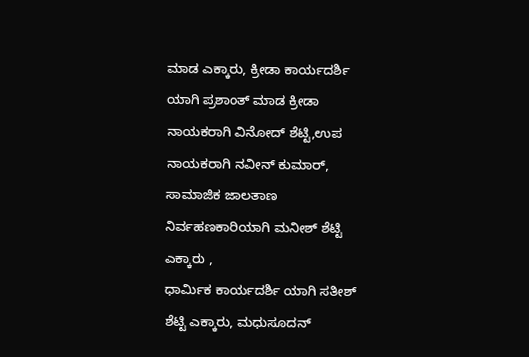ಮಾಡ ಎಕ್ಕಾರು, ಕ್ರೀಡಾ ಕಾರ್ಯದರ್ಶಿ ಯಾಗಿ ಪ್ರಶಾಂತ್ ಮಾಡ ಕ್ರೀಡಾ ನಾಯಕರಾಗಿ ವಿನೋದ್ ಶೆಟ್ಟಿ,ಉಪ ನಾಯಕರಾಗಿ ನವೀನ್ ಕುಮಾರ್, ಸಾಮಾಜಿಕ ಜಾಲತಾಣ ನಿರ್ವಹಣಕಾರಿಯಾಗಿ ಮನೀಶ್ ಶೆಟ್ಟಿ ಎಕ್ಕಾರು ,
ಧಾರ್ಮಿಕ ಕಾರ್ಯದರ್ಶಿ ಯಾಗಿ ಸತೀಶ್ ಶೆಟ್ಟಿ ಎಕ್ಕಾರು, ಮಧುಸೂದನ್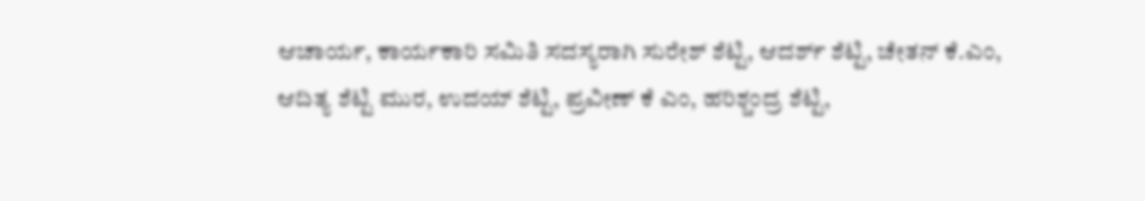ಆಚಾರ್ಯ, ಕಾರ್ಯಕಾರಿ ಸಮಿತಿ ಸದಸ್ಯರಾಗಿ ಸುರೇಶ್ ಶೆಟ್ಟಿ, ಆದರ್ಶ್ ಶೆಟ್ಟಿ, ಚೇತನ್ ಕೆ.ಎಂ, ಆದಿತ್ಯ ಶೆಟ್ಟಿ ಮುರ, ಉದಯ್ ಶೆಟ್ಟಿ, ಪ್ರವೀಣ್ ಕೆ ಎಂ, ಹರಿಶ್ಚಂದ್ರ ಶೆಟ್ಟಿ,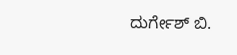ದುರ್ಗೇಶ್ ಬಿ.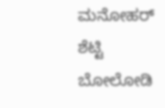ಮನೋಹರ್ ಶೆಟ್ಟಿ ಬೋಲೋಡಿ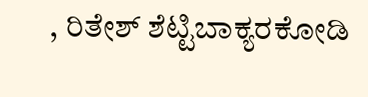, ರಿತೇಶ್ ಶೆಟ್ಟಿಬಾಕ್ಯರಕೋಡಿ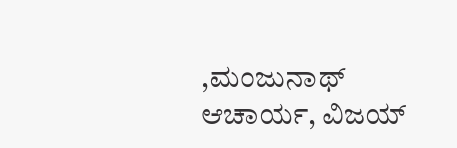,ಮಂಜುನಾಥ್ ಆಚಾರ್ಯ, ವಿಜಯ್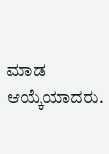ಮಾಡ ಆಯ್ಕೆಯಾದರು.